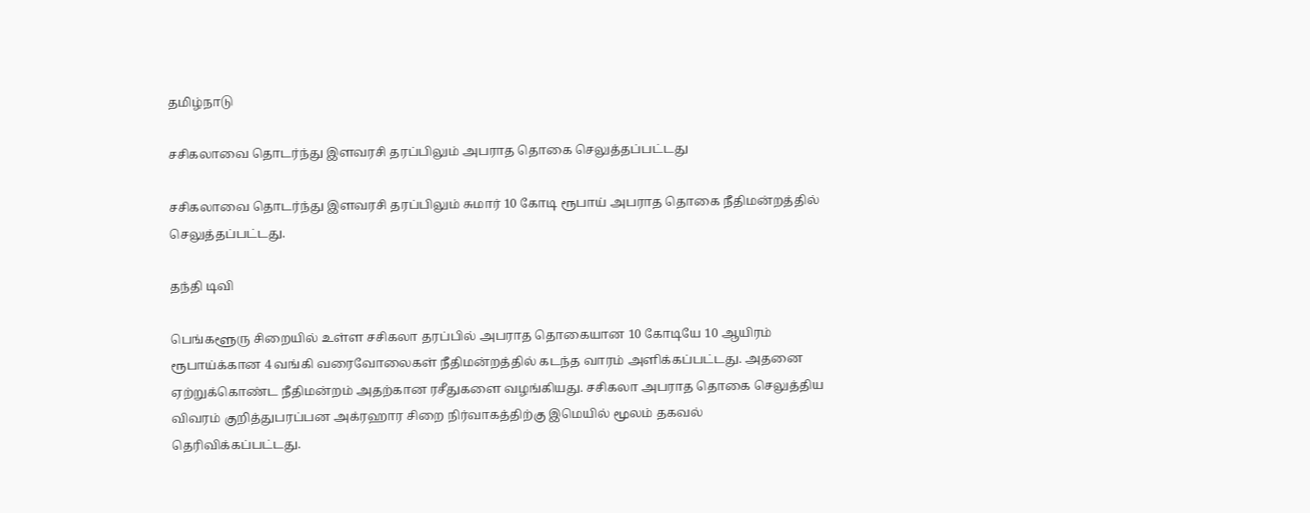தமிழ்நாடு

சசிகலாவை தொடர்ந்து இளவரசி தரப்பிலும் அபராத தொகை செலுத்தப்பட்டது

சசிகலாவை தொடர்ந்து இளவரசி தரப்பிலும் சுமார் 10 கோடி ரூபாய் அபராத தொகை நீதிமன்றத்தில் செலுத்தப்பட்டது.

தந்தி டிவி

பெங்களூரு சிறையில் உள்ள சசிகலா தரப்பில் அபராத தொகையான 10 கோடியே 10 ஆயிரம் ரூபாய்க்கான 4 வங்கி வரைவோலைகள் நீதிமன்றத்தில் கடந்த வாரம் அளிக்கப்பட்டது. அதனை ஏற்றுக்கொண்ட நீதிமன்றம் அதற்கான ரசீதுகளை வழங்கியது. சசிகலா அபராத தொகை செலுத்திய விவரம் குறித்துபரப்பன அக்ரஹார சிறை நிர்வாகத்திற்கு இமெயில் மூலம் தகவல் தெரிவிக்கப்பட்டது.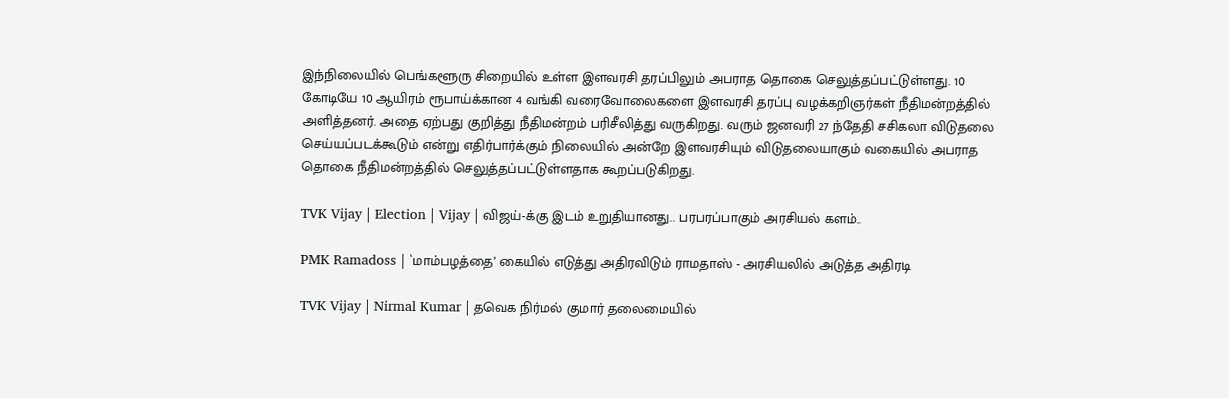இந்நிலையில் பெங்களூரு சிறையில் உள்ள இளவரசி தரப்பிலும் அபராத தொகை செலுத்தப்பட்டுள்ளது. 10 கோடியே 10 ஆயிரம் ரூபாய்க்கான 4 வங்கி வரைவோலைகளை இளவரசி தரப்பு வழக்கறிஞர்கள் நீதிமன்றத்தில் அளித்தனர். அதை ஏற்பது குறித்து நீதிமன்றம் பரிசீலித்து வருகிறது. வரும் ஜனவரி 27 ந்தேதி சசிகலா விடுதலை செய்யப்படக்கூடும் என்று எதிர்பார்க்கும் நிலையில் அன்றே இளவரசியும் விடுதலையாகும் வகையில் அபராத தொகை நீதிமன்றத்தில் செலுத்தப்பட்டுள்ளதாக கூறப்படுகிறது.

TVK Vijay | Election | Vijay | விஜய்-க்கு இடம் உறுதியானது.. பரபரப்பாகும் அரசியல் களம்..

PMK Ramadoss | `மாம்பழத்தை’ கையில் எடுத்து அதிரவிடும் ராமதாஸ் - அரசியலில் அடுத்த அதிரடி

TVK Vijay | Nirmal Kumar | தவெக நிர்மல் குமார் தலைமையில்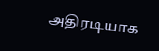அதிரடியாக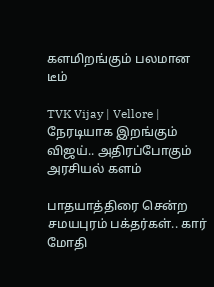களமிறங்கும் பலமான டீம்

TVK Vijay | Vellore | நேரடியாக இறங்கும் விஜய்.. அதிரப்போகும் அரசியல் களம்

பாதயாத்திரை சென்ற சமயபுரம் பக்தர்கள்.. கார் மோதி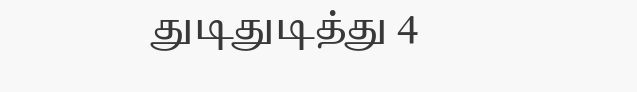துடிதுடித்து 4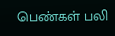பெண்கள் பலி